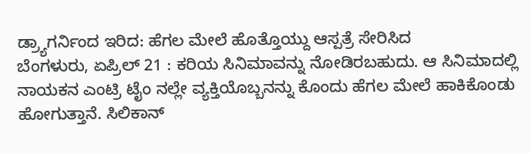ಡ್ರ್ಯಾಗರ್ನಿಂದ ಇರಿದ: ಹೆಗಲ ಮೇಲೆ ಹೊತ್ತೊಯ್ದು ಆಸ್ಪತ್ರೆ ಸೇರಿಸಿದ
ಬೆಂಗಳುರು, ಏಪ್ರಿಲ್ 21 : ಕರಿಯ ಸಿನಿಮಾವನ್ನು ನೋಡಿರಬಹುದು. ಆ ಸಿನಿಮಾದಲ್ಲಿ ನಾಯಕನ ಎಂಟ್ರಿ ಟೈಂ ನಲ್ಲೇ ವ್ಯಕ್ತಿಯೊಬ್ಬನನ್ನು ಕೊಂದು ಹೆಗಲ ಮೇಲೆ ಹಾಕಿಕೊಂಡು ಹೋಗುತ್ತಾನೆ. ಸಿಲಿಕಾನ್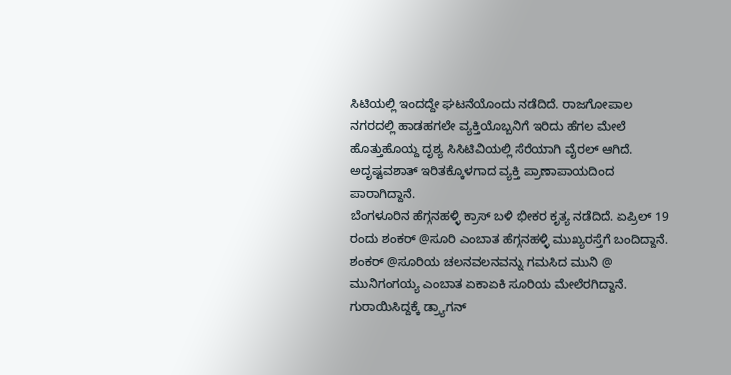ಸಿಟಿಯಲ್ಲಿ ಇಂದದ್ದೇ ಘಟನೆಯೊಂದು ನಡೆದಿದೆ. ರಾಜಗೋಪಾಲ ನಗರದಲ್ಲಿ ಹಾಡಹಗಲೇ ವ್ಯಕ್ತಿಯೊಬ್ಬನಿಗೆ ಇರಿದು ಹೆಗಲ ಮೇಲೆ ಹೊತ್ತುಹೊಯ್ದ ದೃಶ್ಯ ಸಿಸಿಟಿವಿಯಲ್ಲಿ ಸೆರೆಯಾಗಿ ವೈರಲ್ ಆಗಿದೆ. ಅದೃಷ್ಟವಶಾತ್ ಇರಿತಕ್ಕೊಳಗಾದ ವ್ಯಕ್ತಿ ಪ್ರಾಣಾಪಾಯದಿಂದ ಪಾರಾಗಿದ್ದಾನೆ.
ಬೆಂಗಳೂರಿನ ಹೆಗ್ಗನಹಳ್ಳಿ ಕ್ರಾಸ್ ಬಳಿ ಭೀಕರ ಕೃತ್ಯ ನಡೆದಿದೆ. ಏಪ್ರಿಲ್ 19 ರಂದು ಶಂಕರ್ @ಸೂರಿ ಎಂಬಾತ ಹೆಗ್ಗನಹಳ್ಳಿ ಮುಖ್ಯರಸ್ತೆಗೆ ಬಂದಿದ್ದಾನೆ. ಶಂಕರ್ @ಸೂರಿಯ ಚಲನವಲನವನ್ನು ಗಮಸಿದ ಮುನಿ @ ಮುನಿಗಂಗಯ್ಯ ಎಂಬಾತ ಏಕಾಏಕಿ ಸೂರಿಯ ಮೇಲೆರಗಿದ್ದಾನೆ.
ಗುರಾಯಿಸಿದ್ದಕ್ಕೆ ಡ್ರ್ಯಾಗನ್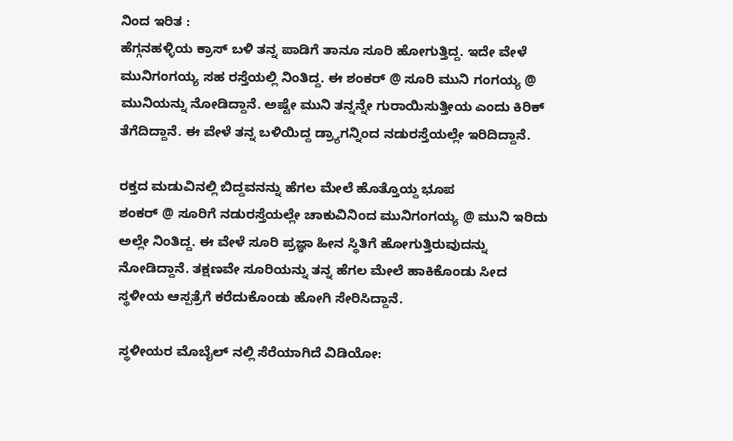ನಿಂದ ಇರಿತ :
ಹೆಗ್ಗನಹಳ್ಳಿಯ ಕ್ರಾಸ್ ಬಳಿ ತನ್ನ ಪಾಡಿಗೆ ತಾನೂ ಸೂರಿ ಹೋಗುತ್ತಿದ್ದ. ಇದೇ ವೇಳೆ ಮುನಿಗಂಗಯ್ಯ ಸಹ ರಸ್ತೆಯಲ್ಲಿ ನಿಂತಿದ್ದ. ಈ ಶಂಕರ್ @ ಸೂರಿ ಮುನಿ ಗಂಗಯ್ಯ @ ಮುನಿಯನ್ನು ನೋಡಿದ್ದಾನೆ. ಅಷ್ಟೇ ಮುನಿ ತನ್ನನ್ನೇ ಗುರಾಯಿಸುತ್ತೀಯ ಎಂದು ಕಿರಿಕ್ ತೆಗೆದಿದ್ದಾನೆ. ಈ ವೇಳೆ ತನ್ನ ಬಳಿಯಿದ್ದ ಡ್ರ್ಯಾಗನ್ನಿಂದ ನಡುರಸ್ತೆಯಲ್ಲೇ ಇರಿದಿದ್ದಾನೆ.

ರಕ್ತದ ಮಡುವಿನಲ್ಲಿ ಬಿದ್ದವನನ್ನು ಹೆಗಲ ಮೇಲೆ ಹೊತ್ತೊಯ್ದ ಭೂಪ
ಶಂಕರ್ @ ಸೂರಿಗೆ ನಡುರಸ್ತೆಯಲ್ಲೇ ಚಾಕುವಿನಿಂದ ಮುನಿಗಂಗಯ್ಯ @ ಮುನಿ ಇರಿದು ಅಲ್ಲೇ ನಿಂತಿದ್ದ. ಈ ವೇಳೆ ಸೂರಿ ಪ್ರಜ್ಞಾ ಹೀನ ಸ್ಥಿತಿಗೆ ಹೋಗುತ್ತಿರುವುದನ್ನು ನೋಡಿದ್ದಾನೆ. ತಕ್ಷಣವೇ ಸೂರಿಯನ್ನು ತನ್ನ ಹೆಗಲ ಮೇಲೆ ಹಾಕಿಕೊಂಡು ಸೀದ ಸ್ಥಳೀಯ ಆಸ್ಪತ್ರೆಗೆ ಕರೆದುಕೊಂಡು ಹೋಗಿ ಸೇರಿಸಿದ್ದಾನೆ.

ಸ್ಥಳೀಯರ ಮೊಬೈಲ್ ನಲ್ಲಿ ಸೆರೆಯಾಗಿದೆ ವಿಡಿಯೋ: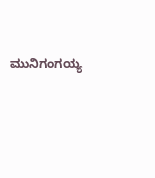ಮುನಿಗಂಗಯ್ಯ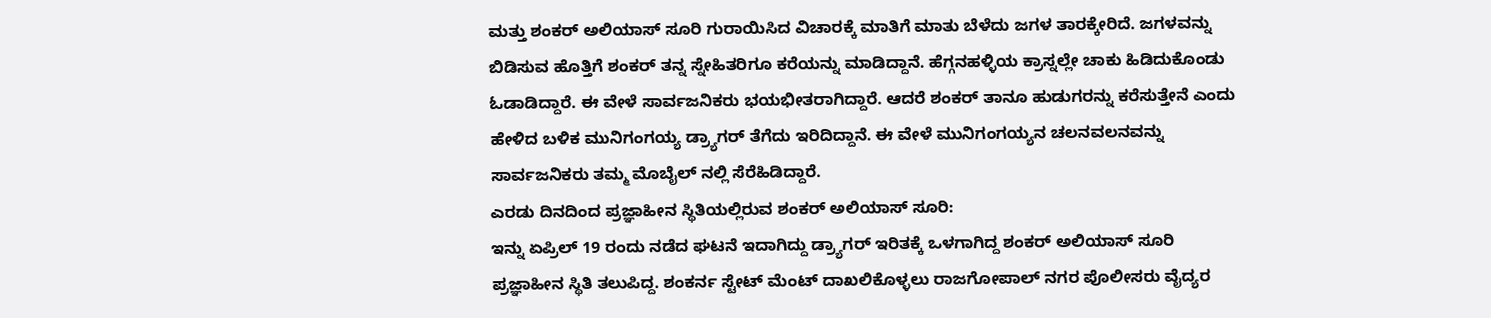ಮತ್ತು ಶಂಕರ್ ಅಲಿಯಾಸ್ ಸೂರಿ ಗುರಾಯಿಸಿದ ವಿಚಾರಕ್ಕೆ ಮಾತಿಗೆ ಮಾತು ಬೆಳೆದು ಜಗಳ ತಾರಕ್ಕೇರಿದೆ. ಜಗಳವನ್ನು ಬಿಡಿಸುವ ಹೊತ್ತಿಗೆ ಶಂಕರ್ ತನ್ನ ಸ್ನೇಹಿತರಿಗೂ ಕರೆಯನ್ನು ಮಾಡಿದ್ದಾನೆ. ಹೆಗ್ಗನಹಳ್ಳಿಯ ಕ್ರಾಸ್ನಲ್ಲೇ ಚಾಕು ಹಿಡಿದುಕೊಂಡು ಓಡಾಡಿದ್ದಾರೆ. ಈ ವೇಳೆ ಸಾರ್ವಜನಿಕರು ಭಯಭೀತರಾಗಿದ್ದಾರೆ. ಆದರೆ ಶಂಕರ್ ತಾನೂ ಹುಡುಗರನ್ನು ಕರೆಸುತ್ತೇನೆ ಎಂದು ಹೇಳಿದ ಬಳಿಕ ಮುನಿಗಂಗಯ್ಯ ಡ್ರ್ಯಾಗರ್ ತೆಗೆದು ಇರಿದಿದ್ದಾನೆ. ಈ ವೇಳೆ ಮುನಿಗಂಗಯ್ಯನ ಚಲನವಲನವನ್ನು ಸಾರ್ವಜನಿಕರು ತಮ್ಮ ಮೊಬೈಲ್ ನಲ್ಲಿ ಸೆರೆಹಿಡಿದ್ದಾರೆ.
ಎರಡು ದಿನದಿಂದ ಪ್ರಜ್ಞಾಹೀನ ಸ್ಥಿತಿಯಲ್ಲಿರುವ ಶಂಕರ್ ಅಲಿಯಾಸ್ ಸೂರಿ:
ಇನ್ನು ಏಪ್ರಿಲ್ 19 ರಂದು ನಡೆದ ಘಟನೆ ಇದಾಗಿದ್ದು ಡ್ರ್ಯಾಗರ್ ಇರಿತಕ್ಕೆ ಒಳಗಾಗಿದ್ದ ಶಂಕರ್ ಅಲಿಯಾಸ್ ಸೂರಿ ಪ್ರಜ್ಞಾಹೀನ ಸ್ಥಿತಿ ತಲುಪಿದ್ದ. ಶಂಕರ್ನ ಸ್ಟೇಟ್ ಮೆಂಟ್ ದಾಖಲಿಕೊಳ್ಳಲು ರಾಜಗೋಪಾಲ್ ನಗರ ಪೊಲೀಸರು ವೈದ್ಯರ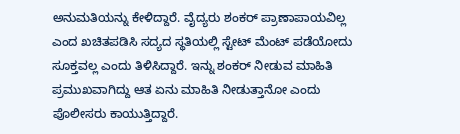ಅನುಮತಿಯನ್ನು ಕೇಳಿದ್ದಾರೆ. ವೈದ್ಯರು ಶಂಕರ್ ಪ್ರಾಣಾಪಾಯವಿಲ್ಲ ಎಂದ ಖಚಿತಪಡಿಸಿ ಸದ್ಯದ ಸ್ಥತಿಯಲ್ಲಿ ಸ್ಟೇಟ್ ಮೆಂಟ್ ಪಡೆಯೋದು ಸೂಕ್ತವಲ್ಲ ಎಂದು ತಿಳಿಸಿದ್ದಾರೆ. ಇನ್ನು ಶಂಕರ್ ನೀಡುವ ಮಾಹಿತಿ ಪ್ರಮುಖವಾಗಿದ್ದು ಆತ ಏನು ಮಾಹಿತಿ ನೀಡುತ್ತಾನೋ ಎಂದು ಪೊಲೀಸರು ಕಾಯುತ್ತಿದ್ದಾರೆ.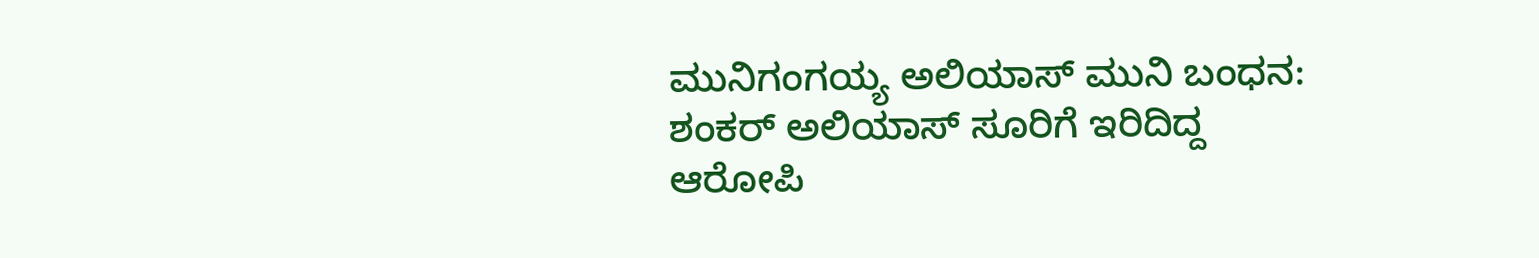ಮುನಿಗಂಗಯ್ಯ ಅಲಿಯಾಸ್ ಮುನಿ ಬಂಧನ:
ಶಂಕರ್ ಅಲಿಯಾಸ್ ಸೂರಿಗೆ ಇರಿದಿದ್ದ ಆರೋಪಿ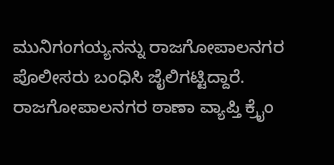ಮುನಿಗಂಗಯ್ಯನನ್ನು ರಾಜಗೋಪಾಲನಗರ ಪೊಲೀಸರು ಬಂಧಿಸಿ ಜೈಲಿಗಟ್ಟಿದ್ದಾರೆ. ರಾಜಗೋಪಾಲನಗರ ಠಾಣಾ ವ್ಯಾಪ್ತಿ ಕ್ರೈಂ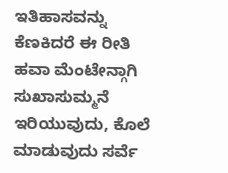ಇತಿಹಾಸವನ್ನು ಕೆಣಕಿದರೆ ಈ ರೀತಿ ಹವಾ ಮೆಂಟೇನ್ಗಾಗಿ ಸುಖಾಸುಮ್ಮನೆ ಇರಿಯುವುದು, ಕೊಲೆ ಮಾಡುವುದು ಸರ್ವೆ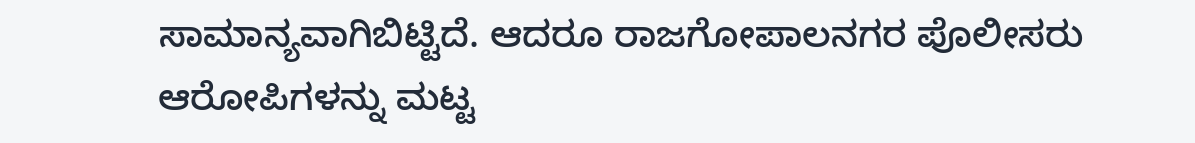ಸಾಮಾನ್ಯವಾಗಿಬಿಟ್ಟಿದೆ. ಆದರೂ ರಾಜಗೋಪಾಲನಗರ ಪೊಲೀಸರು ಆರೋಪಿಗಳನ್ನು ಮಟ್ಟ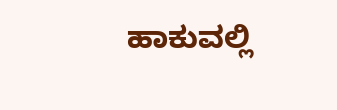ಹಾಕುವಲ್ಲಿ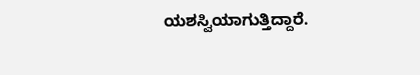ಯಶಸ್ವಿಯಾಗುತ್ತಿದ್ದಾರೆ.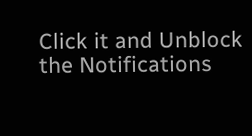Click it and Unblock the Notifications